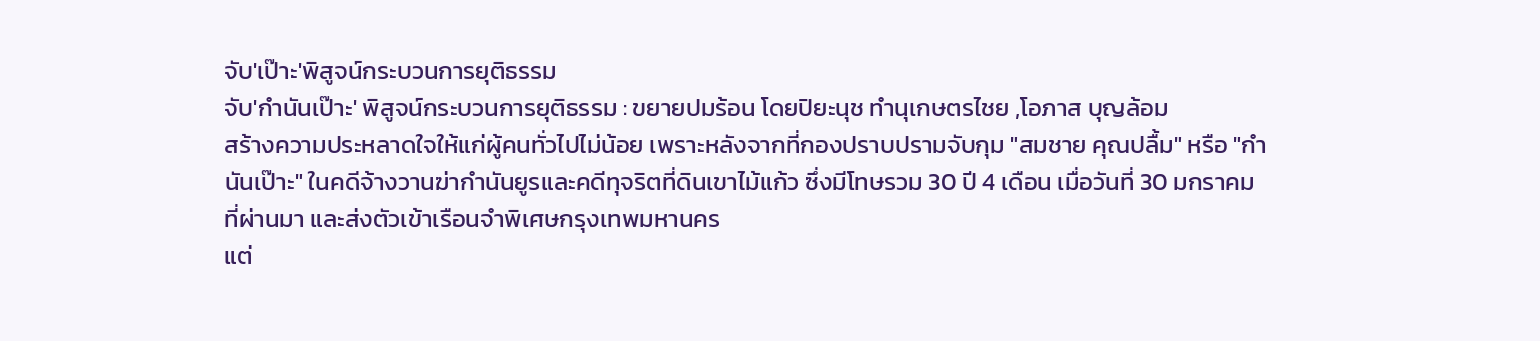จับ'เป๊าะ'พิสูจน์กระบวนการยุติธรรม
จับ'กำนันเป๊าะ' พิสูจน์กระบวนการยุติธรรม : ขยายปมร้อน โดยปิยะนุช ทำนุเกษตรไชย ,โอภาส บุญล้อม
สร้างความประหลาดใจให้แก่ผู้คนทั่วไปไม่น้อย เพราะหลังจากที่กองปราบปรามจับกุม "สมชาย คุณปลื้ม" หรือ "กำนันเป๊าะ" ในคดีจ้างวานฆ่ากำนันยูรและคดีทุจริตที่ดินเขาไม้แก้ว ซึ่งมีโทษรวม 30 ปี 4 เดือน เมื่อวันที่ 30 มกราคม ที่ผ่านมา และส่งตัวเข้าเรือนจำพิเศษกรุงเทพมหานคร
แต่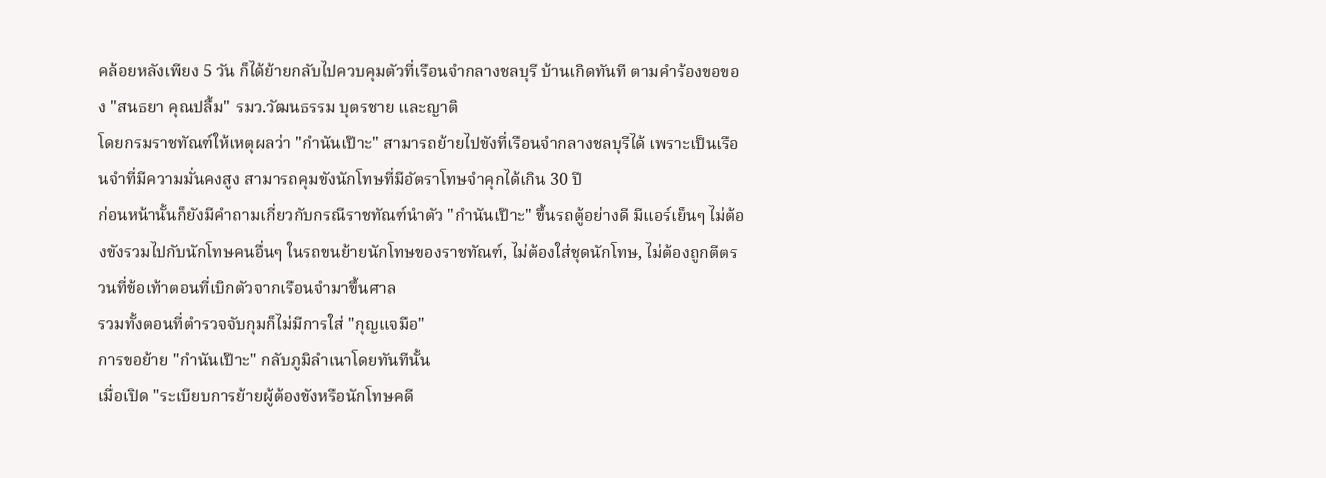คล้อยหลังเพียง 5 วัน ก็ได้ย้ายกลับไปควบคุมตัวที่เรือนจำกลางชลบุรี บ้านเกิดทันที ตามคำร้องขอของ "สนธยา คุณปลื้ม" รมว.วัฒนธรรม บุตรชาย และญาติ
โดยกรมราชทัณฑ์ให้เหตุผลว่า "กำนันเป๊าะ" สามารถย้ายไปขังที่เรือนจำกลางชลบุรีได้ เพราะเป็นเรือนจำที่มีความมั่นคงสูง สามารถคุมขังนักโทษที่มีอัตราโทษจำคุกได้เกิน 30 ปี
ก่อนหน้านั้นก็ยังมีคำถามเกี่ยวกับกรณีราชทัณฑ์นำตัว "กำนันเป๊าะ" ขึ้นรถตู้อย่างดี มีแอร์เย็นๆ ไม่ต้องขังรวมไปกับนักโทษคนอื่นๆ ในรถขนย้ายนักโทษของราชทัณฑ์, ไม่ต้องใส่ชุดนักโทษ, ไม่ต้องถูกตีตรวนที่ข้อเท้าตอนที่เบิกตัวจากเรือนจำมาขึ้นศาล
รวมทั้งตอนที่ตำรวจจับกุมก็ไม่มีการใส่ "กุญแจมือ"
การขอย้าย "กำนันเป๊าะ" กลับภูมิลำเนาโดยทันทีนั้น
เมื่อเปิด "ระเบียบการย้ายผู้ต้องขังหรือนักโทษคดี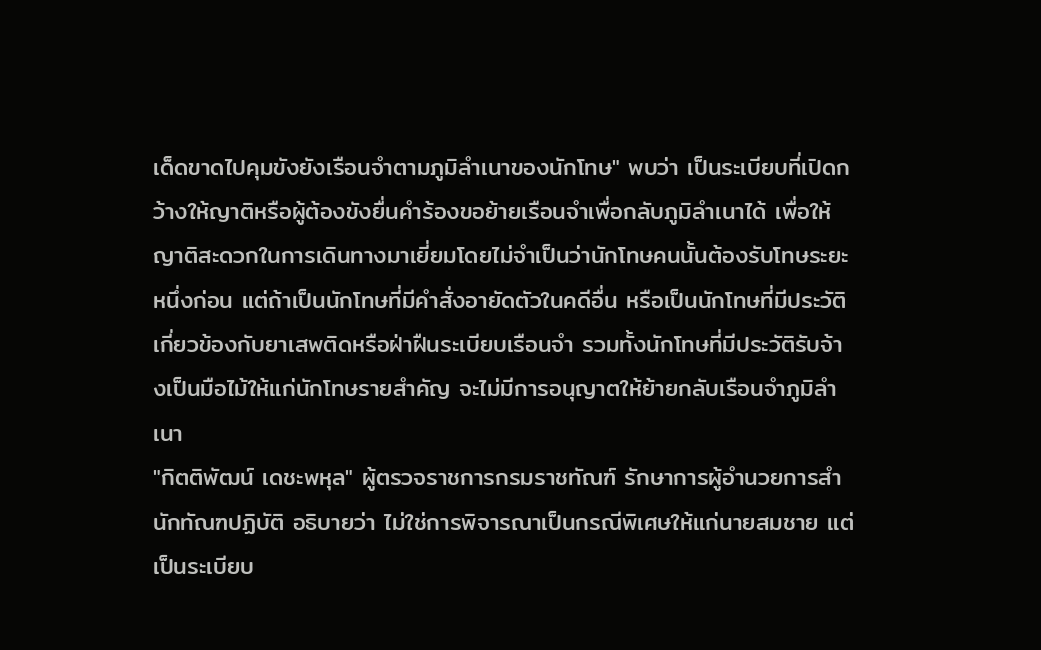เด็ดขาดไปคุมขังยังเรือนจำตามภูมิลำเนาของนักโทษ" พบว่า เป็นระเบียบที่เปิดกว้างให้ญาติหรือผู้ต้องขังยื่นคำร้องขอย้ายเรือนจำเพื่อกลับภูมิลำเนาได้ เพื่อให้ญาติสะดวกในการเดินทางมาเยี่ยมโดยไม่จำเป็นว่านักโทษคนนั้นต้องรับโทษระยะหนึ่งก่อน แต่ถ้าเป็นนักโทษที่มีคำสั่งอายัดตัวในคดีอื่น หรือเป็นนักโทษที่มีประวัติเกี่ยวข้องกับยาเสพติดหรือฝ่าฝืนระเบียบเรือนจำ รวมทั้งนักโทษที่มีประวัติรับจ้างเป็นมือไม้ให้แก่นักโทษรายสำคัญ จะไม่มีการอนุญาตให้ย้ายกลับเรือนจำภูมิลำเนา
"กิตติพัฒน์ เดชะพหุล" ผู้ตรวจราชการกรมราชทัณฑ์ รักษาการผู้อำนวยการสำนักทัณฑปฏิบัติ อธิบายว่า ไม่ใช่การพิจารณาเป็นกรณีพิเศษให้แก่นายสมชาย แต่เป็นระเบียบ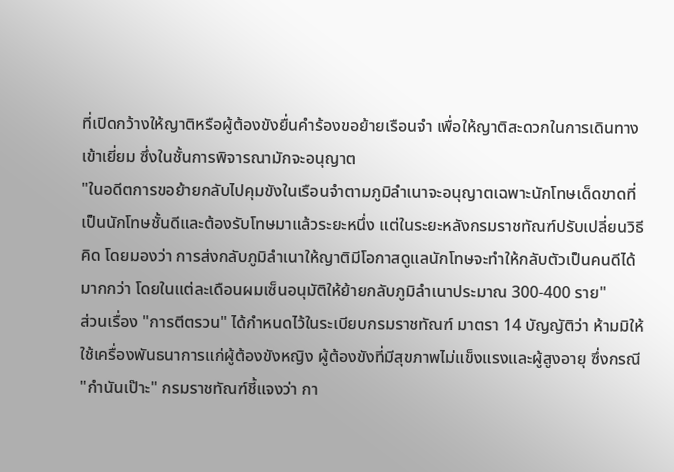ที่เปิดกว้างให้ญาติหรือผู้ต้องขังยื่นคำร้องขอย้ายเรือนจำ เพื่อให้ญาติสะดวกในการเดินทางเข้าเยี่ยม ซึ่งในชั้นการพิจารณามักจะอนุญาต
"ในอดีตการขอย้ายกลับไปคุมขังในเรือนจำตามภูมิลำเนาจะอนุญาตเฉพาะนักโทษเด็ดขาดที่เป็นนักโทษชั้นดีและต้องรับโทษมาแล้วระยะหนึ่ง แต่ในระยะหลังกรมราชทัณฑ์ปรับเปลี่ยนวิธีคิด โดยมองว่า การส่งกลับภูมิลำเนาให้ญาติมีโอกาสดูแลนักโทษจะทำให้กลับตัวเป็นคนดีได้มากกว่า โดยในแต่ละเดือนผมเซ็นอนุมัติให้ย้ายกลับภูมิลำเนาประมาณ 300-400 ราย"
ส่วนเรื่อง "การตีตรวน" ได้กำหนดไว้ในระเบียบกรมราชทัณฑ์ มาตรา 14 บัญญัติว่า ห้ามมิให้ใช้เครื่องพันธนาการแก่ผู้ต้องขังหญิง ผู้ต้องขังที่มีสุขภาพไม่แข็งแรงและผู้สูงอายุ ซึ่งกรณี "กำนันเป๊าะ" กรมราชทัณฑ์ชี้แจงว่า กา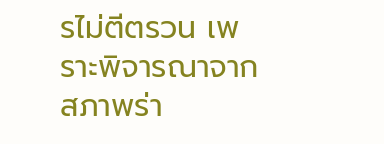รไม่ตีตรวน เพราะพิจารณาจากสภาพร่า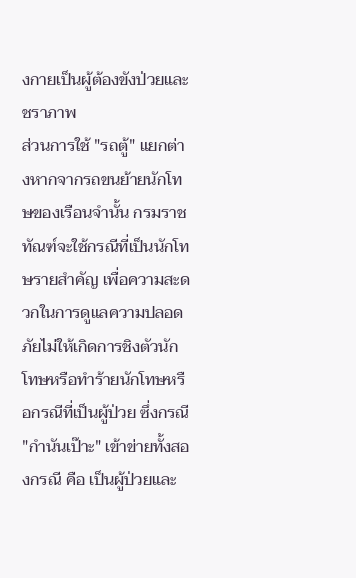งกายเป็นผู้ต้องขังป่วยและชราภาพ
ส่วนการใช้ "รถตู้" แยกต่างหากจากรถขนย้ายนักโทษของเรือนจำนั้น กรมราชทัณฑ์จะใช้กรณีที่เป็นนักโทษรายสำคัญ เพื่อความสะดวกในการดูแลความปลอดภัยไม่ให้เกิดการชิงตัวนักโทษหรือทำร้ายนักโทษหรือกรณีที่เป็นผู้ป่วย ซึ่งกรณี "กำนันเป๊าะ" เข้าข่ายทั้งสองกรณี คือ เป็นผู้ป่วยและ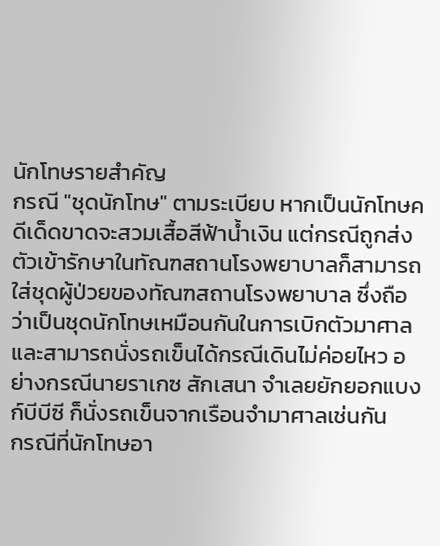นักโทษรายสำคัญ
กรณี "ชุดนักโทษ" ตามระเบียบ หากเป็นนักโทษคดีเด็ดขาดจะสวมเสื้อสีฟ้าน้ำเงิน แต่กรณีถูกส่งตัวเข้ารักษาในทัณฑสถานโรงพยาบาลก็สามารถใส่ชุดผู้ป่วยของทัณฑสถานโรงพยาบาล ซึ่งถือว่าเป็นชุดนักโทษเหมือนกันในการเบิกตัวมาศาลและสามารถนั่งรถเข็นได้กรณีเดินไม่ค่อยไหว อย่างกรณีนายราเกซ สักเสนา จำเลยยักยอกแบงก์บีบีซี ก็นั่งรถเข็นจากเรือนจำมาศาลเช่นกัน
กรณีที่นักโทษอา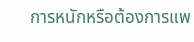การหนักหรือต้องการแพ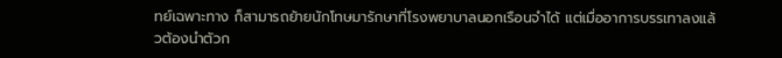ทย์เฉพาะทาง ก็สามารถย้ายนักโทษมารักษาที่โรงพยาบาลนอกเรือนจำได้ แต่เมื่ออาการบรรเทาลงแล้วต้องนำตัวก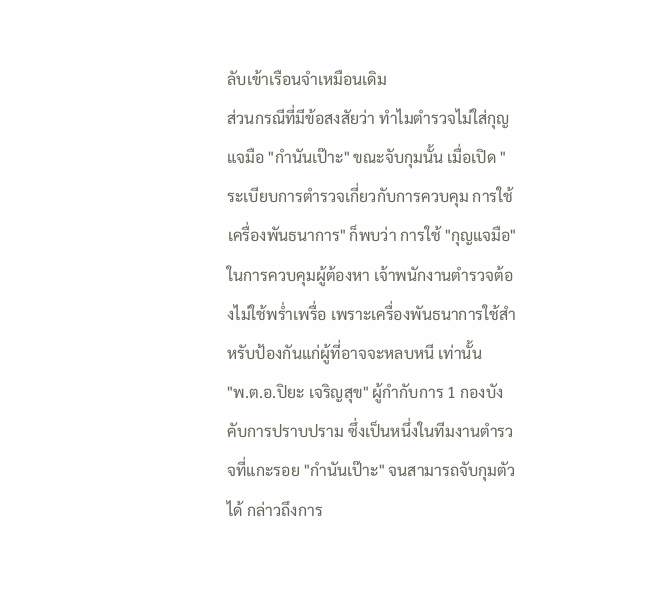ลับเข้าเรือนจำเหมือนเดิม
ส่วนกรณีที่มีข้อสงสัยว่า ทำไมตำรวจไม่ใส่กุญแจมือ "กำนันเป๊าะ" ขณะจับกุมนั้น เมื่อเปิด "ระเบียบการตำรวจเกี่ยวกับการควบคุม การใช้เครื่องพันธนาการ" ก็พบว่า การใช้ "กุญแจมือ" ในการควบคุมผู้ต้องหา เจ้าพนักงานตำรวจต้องไม่ใช้พร่ำเพรื่อ เพราะเครื่องพันธนาการใช้สำหรับป้องกันแก่ผู้ที่อาจจะหลบหนี เท่านั้น
"พ.ต.อ.ปิยะ เจริญสุข" ผู้กำกับการ 1 กองบังคับการปราบปราม ซึ่งเป็นหนึ่งในทีมงานตำรวจที่แกะรอย "กำนันเป๊าะ" จนสามารถจับกุมตัวได้ กล่าวถึงการ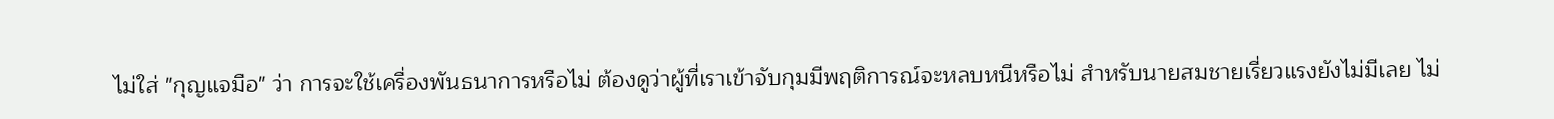ไม่ใส่ "กุญแจมือ" ว่า การจะใช้เครื่องพันธนาการหรือไม่ ต้องดูว่าผู้ที่เราเข้าจับกุมมีพฤติการณ์จะหลบหนีหรือไม่ สำหรับนายสมชายเรี่ยวแรงยังไม่มีเลย ไม่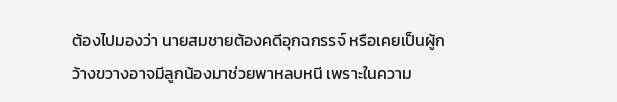ต้องไปมองว่า นายสมชายต้องคดีอุกฉกรรจ์ หรือเคยเป็นผู้กว้างขวางอาจมีลูกน้องมาช่วยพาหลบหนี เพราะในความ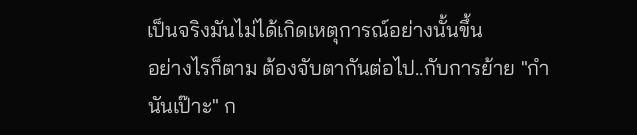เป็นจริงมันไม่ได้เกิดเหตุการณ์อย่างนั้นขึ้น
อย่างไรก็ตาม ต้องจับตากันต่อไป..กับการย้าย "กำนันเป๊าะ" ก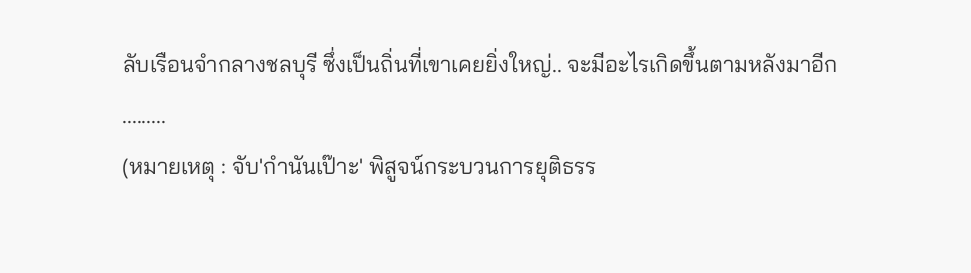ลับเรือนจำกลางชลบุรี ซึ่งเป็นถิ่นที่เขาเคยยิ่งใหญ่.. จะมีอะไรเกิดขึ้นตามหลังมาอีก
.........
(หมายเหตุ : จับ'กำนันเป๊าะ' พิสูจน์กระบวนการยุติธรร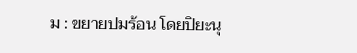ม : ขยายปมร้อน โดยปิยะนุ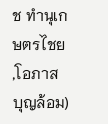ช ทำนุเกษตรไชย ,โอภาส บุญล้อม)